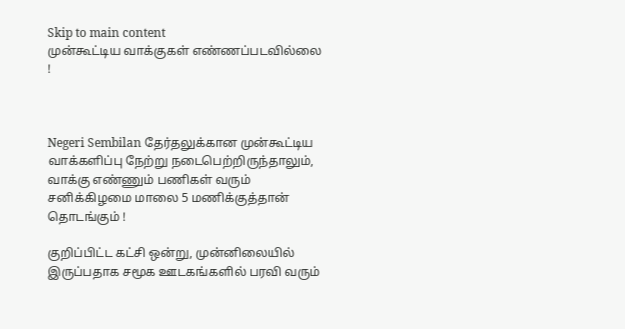Skip to main content
முன்கூட்டிய வாக்குகள் எண்ணப்படவில்லை !



Negeri Sembilan தேர்தலுக்கான முன்கூட்டிய வாக்களிப்பு நேற்று நடைபெற்றிருந்தாலும், வாக்கு எண்ணும் பணிகள் வரும் சனிக்கிழமை மாலை 5 மணிக்குத்தான் தொடங்கும் !

குறிப்பிட்ட கட்சி ஒன்று, முன்னிலையில் இருப்பதாக சமூக ஊடகங்களில் பரவி வரும்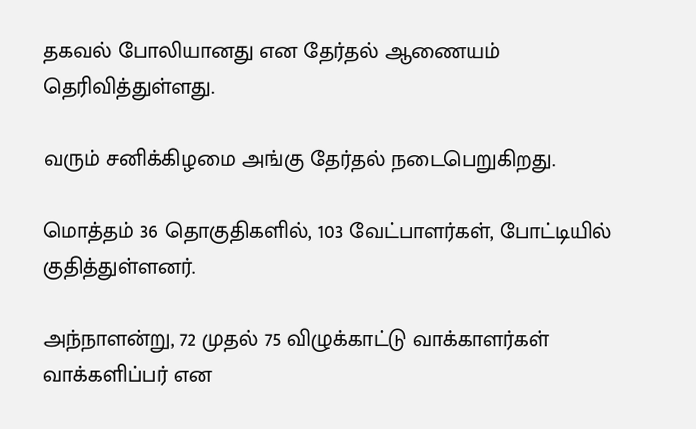தகவல் போலியானது என தேர்தல் ஆணையம் தெரிவித்துள்ளது.

வரும் சனிக்கிழமை அங்கு தேர்தல் நடைபெறுகிறது.

மொத்தம் 36 தொகுதிகளில், 103 வேட்பாளர்கள், போட்டியில் குதித்துள்ளனர்.

அந்நாளன்று, 72 முதல் 75 விழுக்காட்டு வாக்காளர்கள் வாக்களிப்பர் என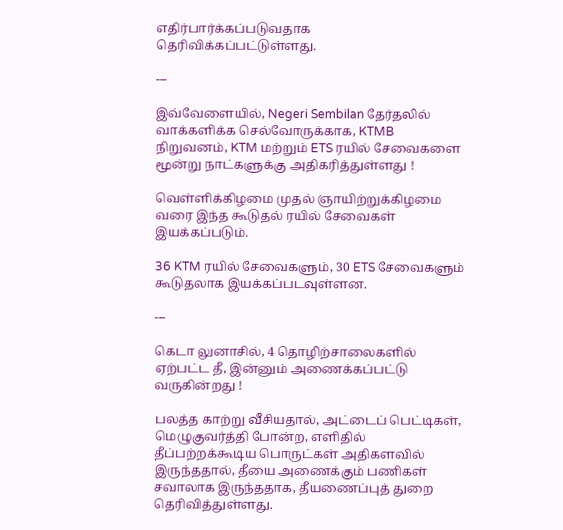எதிர்பார்க்கப்படுவதாக தெரிவிக்கப்பட்டுள்ளது.

---

இவ்வேளையில், Negeri Sembilan தேர்தலில் வாக்களிக்க செல்வோருக்காக, KTMB நிறுவனம், KTM மற்றும் ETS ரயில் சேவைகளை மூன்று நாட்களுக்கு அதிகரித்துள்ளது !

வெள்ளிக்கிழமை முதல் ஞாயிற்றுக்கிழமை வரை இந்த கூடுதல் ரயில் சேவைகள் இயக்கப்படும்.

36 KTM ரயில் சேவைகளும், 30 ETS சேவைகளும் கூடுதலாக இயக்கப்படவுள்ளன.

---

கெடா லுனாசில், 4 தொழிற்சாலைகளில் ஏற்பட்ட தீ, இன்னும் அணைக்கப்பட்டு வருகின்றது !

பலத்த காற்று வீசியதால், அட்டைப் பெட்டிகள், மெழுகுவர்த்தி போன்ற, எளிதில் தீப்பற்றக்கூடிய பொருட்கள் அதிகளவில் இருந்ததால், தீயை அணைக்கும் பணிகள் சவாலாக இருந்ததாக, தீயணைப்புத் துறை தெரிவித்துள்ளது.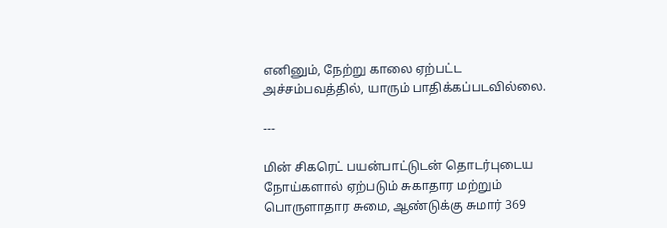எனினும், நேற்று காலை ஏற்பட்ட அச்சம்பவத்தில், யாரும் பாதிக்கப்படவில்லை.

---

மின் சிகரெட் பயன்பாட்டுடன் தொடர்புடைய நோய்களால் ஏற்படும் சுகாதார மற்றும் பொருளாதார சுமை, ஆண்டுக்கு சுமார் 369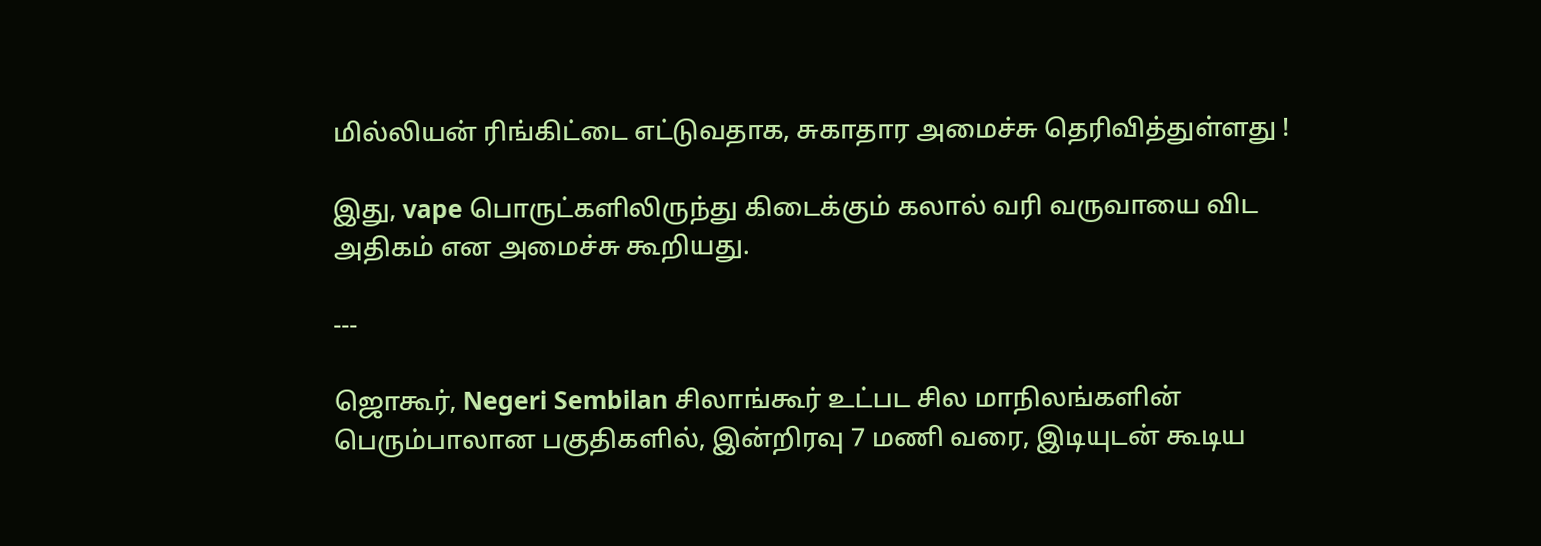மில்லியன் ரிங்கிட்டை எட்டுவதாக, சுகாதார அமைச்சு தெரிவித்துள்ளது !

இது, vape பொருட்களிலிருந்து கிடைக்கும் கலால் வரி வருவாயை விட அதிகம் என அமைச்சு கூறியது.

---

ஜொகூர், Negeri Sembilan சிலாங்கூர் உட்பட சில மாநிலங்களின் பெரும்பாலான பகுதிகளில், இன்றிரவு 7 மணி வரை, இடியுடன் கூடிய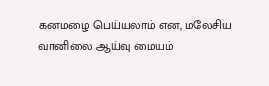கனமழை பெய்யலாம் என, மலேசிய வானிலை ஆய்வு மையம்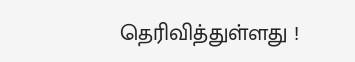தெரிவித்துள்ளது !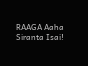RAAGA Aaha Siranta Isai!